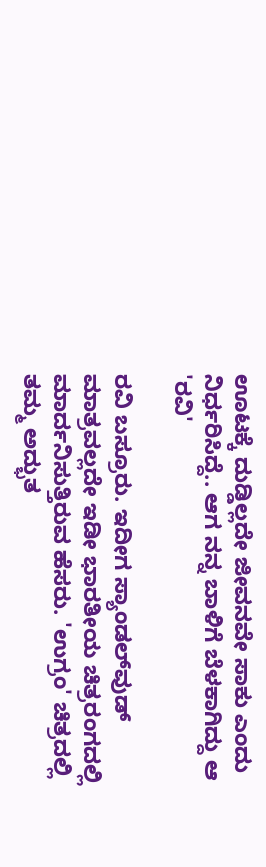ಊಟಕ್ಕೆ ದುಡ್ಡಿಲ್ಲದೇ ಜೀವನವೇ ಸಾಕು ಎಂದು ನಿರ್ಧರಿಸಿದ್ದೆ.. ಆಗ ನನ್ನ ಬಾಳಿಗೆ ಬೆಳಕಾಗಿದ್ದು ಆ 'ರವಿ'

ರವಿ ಬಸ್ರೂರು. ಇದೀಗ ಸ್ಯಾಂಡಲ್‌ವುಡ್ ಮಾತ್ರವಲ್ಲದೇ ಇಡೀ ಭಾರತೀಯ ಚಿತ್ರರಂಗದಲ್ಲಿ ಮಾರ್ದನಿಸುತ್ತಿರುವ ಹೆಸರು. 'ಉಗ್ರಂ' ಚಿತ್ರದಲ್ಲಿ ತಮ್ಮ ಅದ್ಭುತ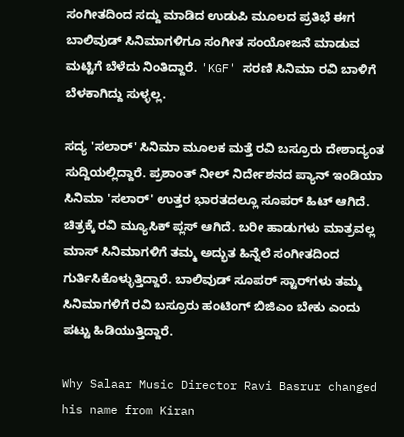ಸಂಗೀತದಿಂದ ಸದ್ದು ಮಾಡಿದ ಉಡುಪಿ ಮೂಲದ ಪ್ರತಿಭೆ ಈಗ ಬಾಲಿವುಡ್ ಸಿನಿಮಾಗಳಿಗೂ ಸಂಗೀತ ಸಂಯೋಜನೆ ಮಾಡುವ ಮಟ್ಟಿಗೆ ಬೆಳೆದು ನಿಂತಿದ್ದಾರೆ. 'KGF' ಸರಣಿ ಸಿನಿಮಾ ರವಿ ಬಾಳಿಗೆ ಬೆಳಕಾಗಿದ್ದು ಸುಳ್ಳಲ್ಲ.

ಸದ್ಯ 'ಸಲಾರ್' ಸಿನಿಮಾ ಮೂಲಕ ಮತ್ತೆ ರವಿ ಬಸ್ರೂರು ದೇಶಾದ್ಯಂತ ಸುದ್ದಿಯಲ್ಲಿದ್ದಾರೆ. ಪ್ರಶಾಂತ್ ನೀಲ್ ನಿರ್ದೇಶನದ ಪ್ಯಾನ್ ಇಂಡಿಯಾ ಸಿನಿಮಾ 'ಸಲಾರ್' ಉತ್ತರ ಭಾರತದಲ್ಲೂ ಸೂಪರ್ ಹಿಟ್ ಆಗಿದೆ. ಚಿತ್ರಕ್ಕೆ ರವಿ ಮ್ಯೂಸಿಕ್ ಪ್ಲಸ್ ಆಗಿದೆ. ಬರೀ ಹಾಡುಗಳು ಮಾತ್ರವಲ್ಲ ಮಾಸ್ ಸಿನಿಮಾಗಳಿಗೆ ತಮ್ಮ ಅದ್ಭುತ ಹಿನ್ನೆಲೆ ಸಂಗೀತದಿಂದ ಗುರ್ತಿಸಿಕೊಳ್ಳುತ್ತಿದ್ದಾರೆ. ಬಾಲಿವುಡ್ ಸೂಪರ್ ಸ್ಟಾರ್‌ಗಳು ತಮ್ಮ ಸಿನಿಮಾಗಳಿಗೆ ರವಿ ಬಸ್ರೂರು ಹಂಟಿಂಗ್ ಬಿಜಿಎಂ ಬೇಕು ಎಂದು ಪಟ್ಟು ಹಿಡಿಯುತ್ತಿದ್ದಾರೆ.

Why Salaar Music Director Ravi Basrur changed his name from Kiran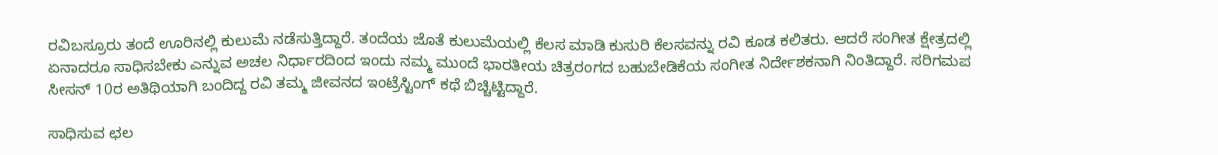ರವಿಬಸ್ರೂರು ತಂದೆ ಊರಿನಲ್ಲಿ ಕುಲುಮೆ ನಡೆಸುತ್ತಿದ್ದಾರೆ. ತಂದೆಯ ಜೊತೆ ಕುಲುಮೆಯಲ್ಲಿ ಕೆಲಸ ಮಾಡಿ ಕುಸುರಿ ಕೆಲಸವನ್ನು ರವಿ ಕೂಡ ಕಲಿತರು. ಆದರೆ ಸಂಗೀತ ಕ್ಷೇತ್ರದಲ್ಲಿ ಏನಾದರೂ ಸಾಧಿಸಬೇಕು ಎನ್ನುವ ಅಚಲ ನಿರ್ಧಾರದಿಂದ ಇಂದು ನಮ್ಮ ಮುಂದೆ ಭಾರತೀಯ ಚಿತ್ರರಂಗದ ಬಹುಬೇಡಿಕೆಯ ಸಂಗೀತ ನಿರ್ದೇಶಕನಾಗಿ ನಿಂತಿದ್ದಾರೆ. ಸರಿಗಮಪ ಸೀಸನ್ 10ರ ಅತಿಥಿಯಾಗಿ ಬಂದಿದ್ದ ರವಿ ತಮ್ಮ ಜೀವನದ ಇಂಟ್ರೆಸ್ಟಿಂಗ್ ಕಥೆ ಬಿಚ್ಚಿಟ್ಟಿದ್ದಾರೆ.

ಸಾಧಿಸುವ ಛಲ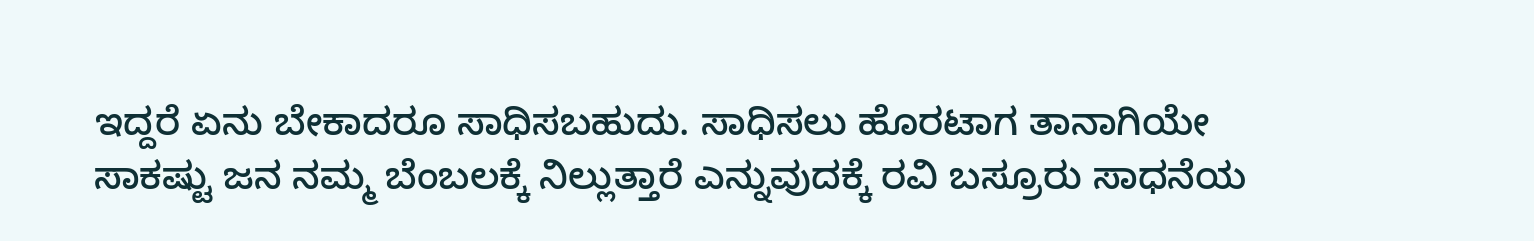ಇದ್ದರೆ ಏನು ಬೇಕಾದರೂ ಸಾಧಿಸಬಹುದು. ಸಾಧಿಸಲು ಹೊರಟಾಗ ತಾನಾಗಿಯೇ ಸಾಕಷ್ಟು ಜನ ನಮ್ಮ ಬೆಂಬಲಕ್ಕೆ ನಿಲ್ಲುತ್ತಾರೆ ಎನ್ನುವುದಕ್ಕೆ ರವಿ ಬಸ್ರೂರು ಸಾಧನೆಯ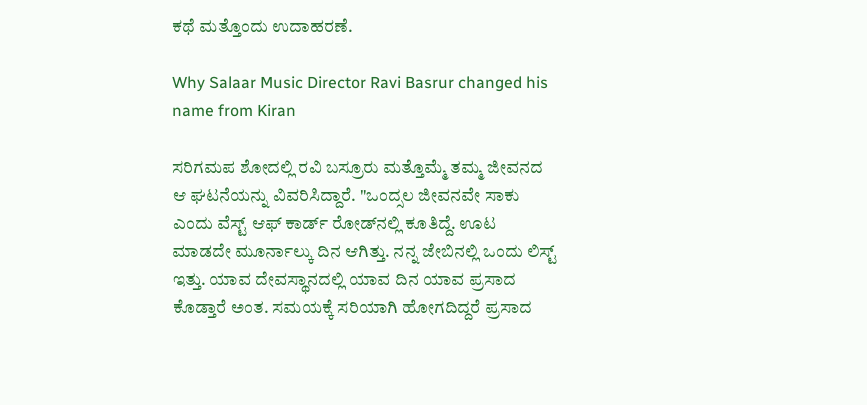ಕಥೆ ಮತ್ತೊಂದು ಉದಾಹರಣೆ.

Why Salaar Music Director Ravi Basrur changed his name from Kiran

ಸರಿಗಮಪ ಶೋದಲ್ಲಿ ರವಿ ಬಸ್ರೂರು ಮತ್ತೊಮ್ಮೆ ತಮ್ಮ ಜೀವನದ ಆ ಘಟನೆಯನ್ನು ವಿವರಿಸಿದ್ದಾರೆ. "ಒಂದ್ಸಲ ಜೀವನವೇ ಸಾಕು ಎಂದು ವೆಸ್ಟ್‌ ಆಫ್ ಕಾರ್ಡ್‌ ರೋಡ್‌ನಲ್ಲಿ ಕೂತಿದ್ದೆ. ಊಟ ಮಾಡದೇ ಮೂರ್ನಾಲ್ಕು ದಿನ ಆಗಿತ್ತು. ನನ್ನ ಜೇಬಿನಲ್ಲಿ ಒಂದು ಲಿಸ್ಟ್ ಇತ್ತು. ಯಾವ ದೇವಸ್ಥಾನದಲ್ಲಿ ಯಾವ ದಿನ ಯಾವ ಪ್ರಸಾದ ಕೊಡ್ತಾರೆ ಅಂತ. ಸಮಯಕ್ಕೆ ಸರಿಯಾಗಿ ಹೋಗದಿದ್ದರೆ ಪ್ರಸಾದ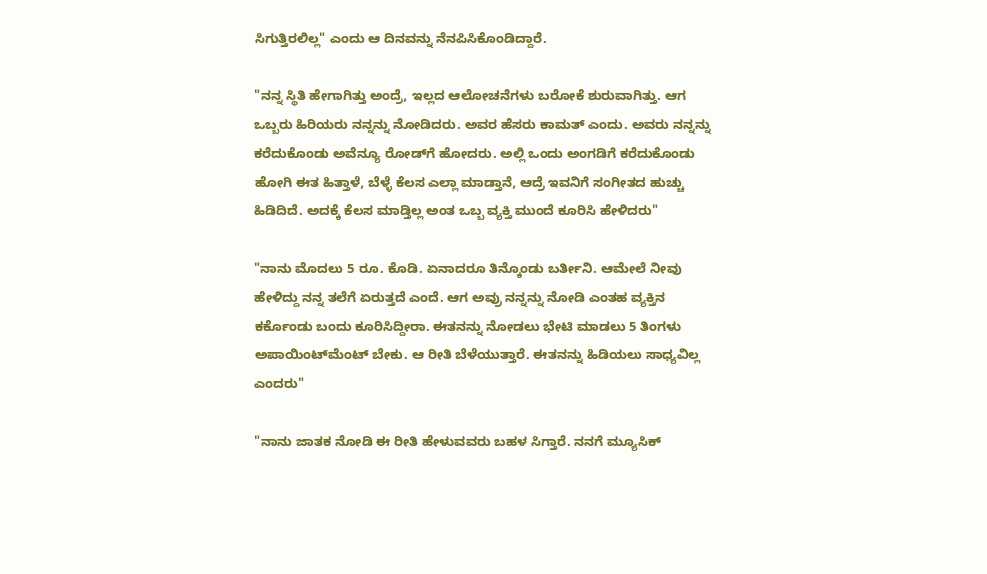ಸಿಗುತ್ತಿರಲಿಲ್ಲ" ಎಂದು ಆ ದಿನವನ್ನು ನೆನಪಿಸಿಕೊಂಡಿದ್ದಾರೆ.

"ನನ್ನ ಸ್ಥಿತಿ ಹೇಗಾಗಿತ್ತು ಅಂದ್ರೆ, ಇಲ್ಲದ ಆಲೋಚನೆಗಳು ಬರೋಕೆ ಶುರುವಾಗಿತ್ತು. ಆಗ ಒಬ್ಬರು ಹಿರಿಯರು ನನ್ನನ್ನು ನೋಡಿದರು. ಅವರ ಹೆಸರು ಕಾಮತ್ ಎಂದು. ಅವರು ನನ್ನನ್ನು ಕರೆದುಕೊಂಡು ಅವೆನ್ಯೂ ರೋಡ್‌ಗೆ ಹೋದರು. ಅಲ್ಲಿ ಒಂದು ಅಂಗಡಿಗೆ ಕರೆದುಕೊಂಡು ಹೋಗಿ ಈತ ಹಿತ್ತಾಳೆ, ಬೆಳ್ಳೆ ಕೆಲಸ ಎಲ್ಲಾ ಮಾಡ್ತಾನೆ, ಆದ್ರೆ ಇವನಿಗೆ ಸಂಗೀತದ ಹುಚ್ಚು ಹಿಡಿದಿದೆ. ಅದಕ್ಕೆ ಕೆಲಸ ಮಾಡ್ತಿಲ್ಲ ಅಂತ ಒಬ್ಬ ವ್ಯಕ್ತಿ ಮುಂದೆ ಕೂರಿಸಿ ಹೇಳಿದರು"

"ನಾನು ಮೊದಲು 5 ರೂ. ಕೊಡಿ. ಏನಾದರೂ ತಿನ್ಕೊಂಡು ಬರ್ತೀನಿ. ಆಮೇಲೆ ನೀವು ಹೇಳಿದ್ದು ನನ್ನ ತಲೆಗೆ ಏರುತ್ತದೆ ಎಂದೆ. ಆಗ ಅವ್ರು ನನ್ನನ್ನು ನೋಡಿ ಎಂತಹ ವ್ಯಕ್ತಿನ ಕರ್ಕೊಂಡು ಬಂದು ಕೂರಿಸಿದ್ದೀರಾ. ಈತನನ್ನು ನೋಡಲು ಭೇಟಿ ಮಾಡಲು 5 ತಿಂಗಳು ಅಪಾಯಿಂಟ್‌ಮೆಂಟ್ ಬೇಕು. ಆ ರೀತಿ ಬೆಳೆಯುತ್ತಾರೆ. ಈತನನ್ನು ಹಿಡಿಯಲು ಸಾಧ್ಯವಿಲ್ಲ ಎಂದರು"

"ನಾನು ಜಾತಕ ನೋಡಿ ಈ ರೀತಿ ಹೇಳುವವರು ಬಹಳ ಸಿಗ್ತಾರೆ. ನನಗೆ ಮ್ಯೂಸಿಕ್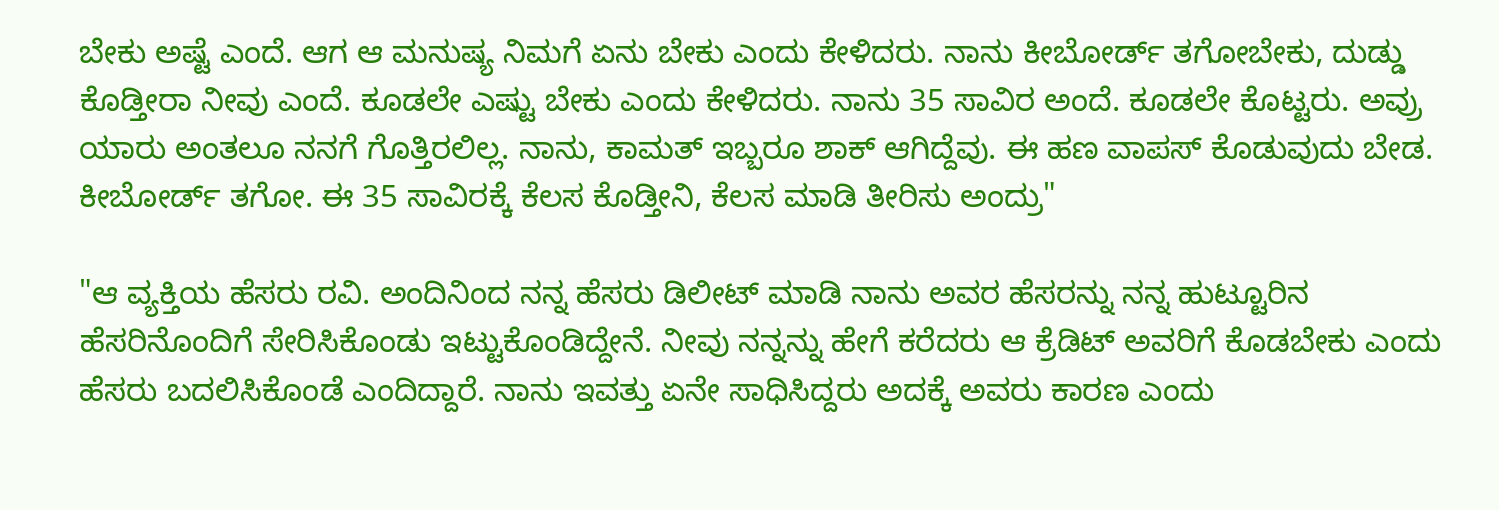ಬೇಕು ಅಷ್ಟೆ ಎಂದೆ. ಆಗ ಆ ಮನುಷ್ಯ ನಿಮಗೆ ಏನು ಬೇಕು ಎಂದು ಕೇಳಿದರು. ನಾನು ಕೀಬೋರ್ಡ್ ತಗೋಬೇಕು, ದುಡ್ಡು ಕೊಡ್ತೀರಾ ನೀವು ಎಂದೆ. ಕೂಡಲೇ ಎಷ್ಟು ಬೇಕು ಎಂದು ಕೇಳಿದರು. ನಾನು 35 ಸಾವಿರ ಅಂದೆ. ಕೂಡಲೇ ಕೊಟ್ಟರು. ಅವ್ರು ಯಾರು ಅಂತಲೂ ನನಗೆ ಗೊತ್ತಿರಲಿಲ್ಲ. ನಾನು, ಕಾಮತ್ ಇಬ್ಬರೂ ಶಾಕ್ ಆಗಿದ್ದೆವು. ಈ ಹಣ ವಾಪಸ್ ಕೊಡುವುದು ಬೇಡ. ಕೀಬೋರ್ಡ್ ತಗೋ. ಈ 35 ಸಾವಿರಕ್ಕೆ ಕೆಲಸ ಕೊಡ್ತೀನಿ, ಕೆಲಸ ಮಾಡಿ ತೀರಿಸು ಅಂದ್ರು"

"ಆ ವ್ಯಕ್ತಿಯ ಹೆಸರು ರವಿ. ಅಂದಿನಿಂದ ನನ್ನ ಹೆಸರು ಡಿಲೀಟ್ ಮಾಡಿ ನಾನು ಅವರ ಹೆಸರನ್ನು ನನ್ನ ಹುಟ್ಟೂರಿನ ಹೆಸರಿನೊಂದಿಗೆ ಸೇರಿಸಿಕೊಂಡು ಇಟ್ಟುಕೊಂಡಿದ್ದೇನೆ. ನೀವು ನನ್ನನ್ನು ಹೇಗೆ ಕರೆದರು ಆ ಕ್ರೆಡಿಟ್ ಅವರಿಗೆ ಕೊಡಬೇಕು ಎಂದು ಹೆಸರು ಬದಲಿಸಿಕೊಂಡೆ ಎಂದಿದ್ದಾರೆ. ನಾನು ಇವತ್ತು ಏನೇ ಸಾಧಿಸಿದ್ದರು ಅದಕ್ಕೆ ಅವರು ಕಾರಣ ಎಂದು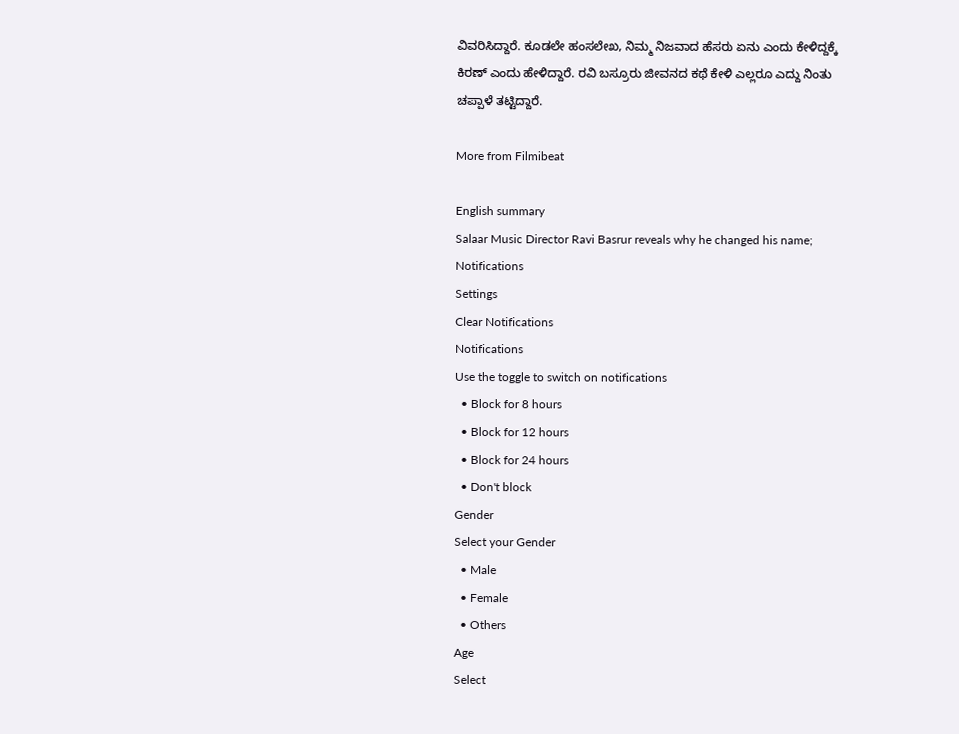ವಿವರಿಸಿದ್ದಾರೆ. ಕೂಡಲೇ ಹಂಸಲೇಖ, ನಿಮ್ಮ ನಿಜವಾದ ಹೆಸರು ಏನು ಎಂದು ಕೇಳಿದ್ದಕ್ಕೆ ಕಿರಣ್ ಎಂದು ಹೇಳಿದ್ದಾರೆ. ರವಿ ಬಸ್ರೂರು ಜೀವನದ ಕಥೆ ಕೇಳಿ ಎಲ್ಲರೂ ಎದ್ದು ನಿಂತು ಚಪ್ಪಾಳೆ ತಟ್ಟಿದ್ದಾರೆ.

More from Filmibeat

English summary
Salaar Music Director Ravi Basrur reveals why he changed his name;
Notifications
Settings
Clear Notifications
Notifications
Use the toggle to switch on notifications
  • Block for 8 hours
  • Block for 12 hours
  • Block for 24 hours
  • Don't block
Gender
Select your Gender
  • Male
  • Female
  • Others
Age
Select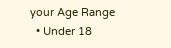your Age Range
  • Under 18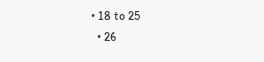• 18 to 25
  • 26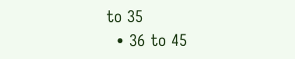to 35
  • 36 to 45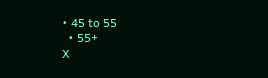• 45 to 55
  • 55+
X